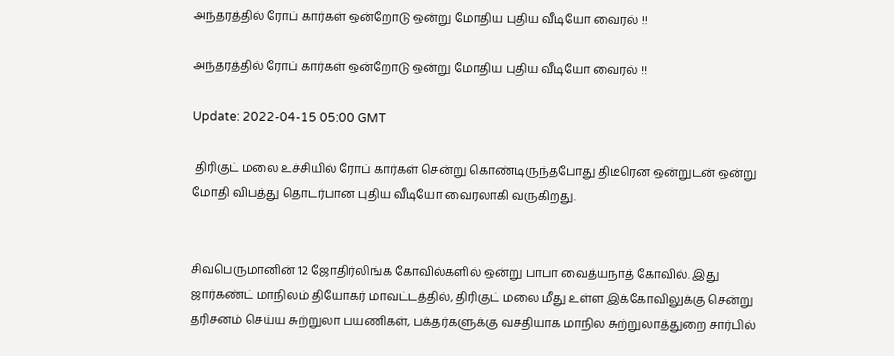அந்தரத்தில் ரோப் கார்கள் ஒன்றோடு ஒன்று மோதிய புதிய வீடியோ வைரல் !!

அந்தரத்தில் ரோப் கார்கள் ஒன்றோடு ஒன்று மோதிய புதிய வீடியோ வைரல் !!

Update: 2022-04-15 05:00 GMT

 திரிகுட் மலை உச்சியில் ரோப் கார்கள் சென்று கொண்டிருந்தபோது திடீரென ஒன்றுடன் ஒன்று மோதி விபத்து தொடர்பான புதிய வீடியோ வைரலாகி வருகிறது.


சிவபெருமானின் 12 ஜோதிர்லிங்க கோவில்களில் ஒன்று பாபா வைத்யநாத் கோவில். இது ஜார்கண்ட் மாநிலம் தியோகர் மாவட்டத்தில், திரிகுட் மலை மீது உள்ள இக்கோவிலுக்கு சென்று தரிசனம் செய்ய சுற்றுலா பயணிகள், பக்தர்களுக்கு வசதியாக மாநில சுற்றுலாத்துறை சார்பில்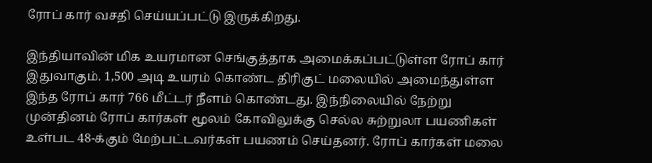ரோப் கார் வசதி செய்யப்பட்டு இருக்கிறது.

இந்தியாவின் மிக உயரமான செங்குத்தாக அமைக்கப்பட்டுள்ள ரோப் கார் இதுவாகும். 1,500 அடி உயரம் கொண்ட திரிகுட் மலையில் அமைந்துள்ள இந்த ரோப் கார் 766 மீட்டர் நீளம் கொண்டது. இந்நிலையில் நேற்று முன்தினம் ரோப் கார்கள் மூலம் கோவிலுக்கு செல்ல சுற்றுலா பயணிகள் உள்பட 48-க்கும் மேற்பட்டவர்கள் பயணம் செய்தனர். ரோப் கார்கள் மலை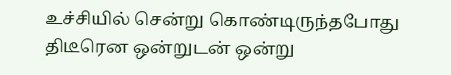உச்சியில் சென்று கொண்டிருந்தபோது திடீரென ஒன்றுடன் ஒன்று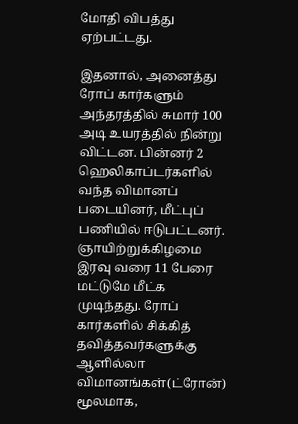மோதி விபத்து ஏற்பட்டது.

இதனால், அனைத்து ரோப் கார்களும் அந்தரத்தில் சுமார் 100 அடி உயரத்தில் நின்று விட்டன. பின்னர் 2 ஹெலிகாப்டர்களில் வந்த விமானப் படையினர், மீட்புப் பணியில் ஈடுபட்டனர். ஞாயிற்றுக்கிழமை இரவு வரை 11 பேரை மட்டுமே மீட்க முடிந்தது. ரோப் கார்களில் சிக்கித் தவித்தவர்களுக்கு ஆளில்லா விமானங்கள்(ட்ரோன்) மூலமாக,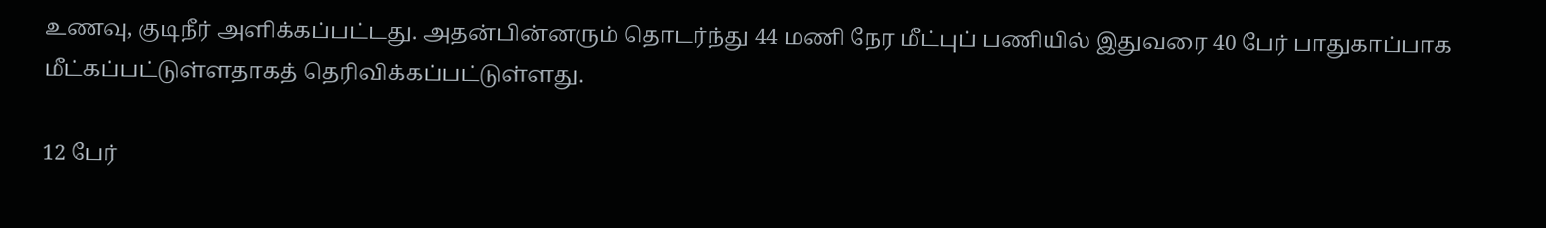உணவு, குடிநீர் அளிக்கப்பட்டது. அதன்பின்னரும் தொடர்ந்து 44 மணி நேர மீட்புப் பணியில் இதுவரை 40 பேர் பாதுகாப்பாக மீட்கப்பட்டுள்ளதாகத் தெரிவிக்கப்பட்டுள்ளது.

12 பேர்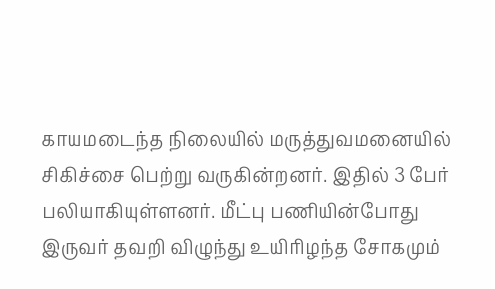காயமடைந்த நிலையில் மருத்துவமனையில் சிகிச்சை பெற்று வருகின்றனர். இதில் 3 பேர் பலியாகியுள்ளனர். மீட்பு பணியின்போது இருவர் தவறி விழுந்து உயிரிழந்த சோகமும்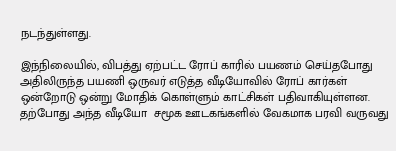நடந்துள்ளது.

இந்நிலையில், விபத்து ஏற்பட்ட ரோப் காரில் பயணம் செய்தபோது அதிலிருந்த பயணி ஒருவர் எடுத்த வீடியோவில் ரோப் கார்கள் ஒன்றோடு ஒன்று மோதிக் கொள்ளும் காட்சிகள் பதிவாகியுள்ளன. தற்போது அந்த வீடியோ  சமூக ஊடகங்களில் வேகமாக பரவி வருவது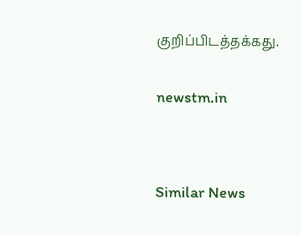குறிப்பிடத்தக்கது.


newstm.in




Similar News